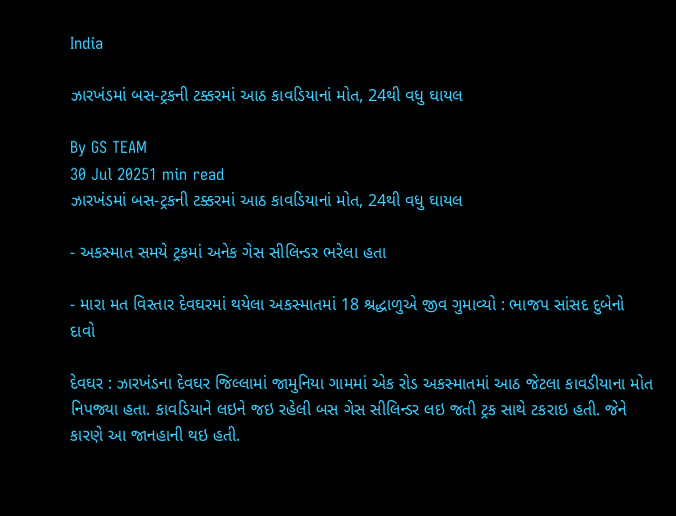India

ઝારખંડમાં બસ-ટ્રકની ટક્કરમાં આઠ કાવડિયાનાં મોત, 24થી વધુ ઘાયલ

By GS TEAM
30 Jul 20251 min read
ઝારખંડમાં બસ-ટ્રકની ટક્કરમાં આઠ કાવડિયાનાં મોત, 24થી વધુ ઘાયલ

- અકસ્માત સમયે ટ્રકમાં અનેક ગેસ સીલિન્ડર ભરેલા હતા

- મારા મત વિસ્તાર દેવઘરમાં થયેલા અકસ્માતમાં 18 શ્રદ્ધાળુએ જીવ ગુમાવ્યો : ભાજપ સાંસદ દુબેનો દાવો

દેવઘર : ઝારખંડના દેવઘર જિલ્લામાં જામુનિયા ગામમાં એક રોડ અકસ્માતમાં આઠ જેટલા કાવડીયાના મોત નિપજ્યા હતા. કાવડિયાને લઇને જઇ રહેલી બસ ગેસ સીલિન્ડર લઇ જતી ટ્રક સાથે ટકરાઇ હતી. જેને કારણે આ જાનહાની થઇ હતી.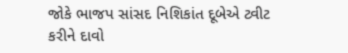જોકે ભાજપ સાંસદ નિશિકાંત દૂબેએ ટ્વીટ કરીને દાવો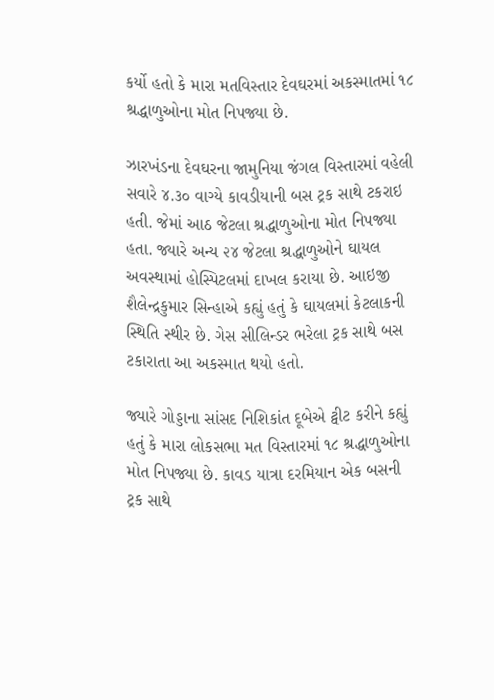કર્યો હતો કે મારા મતવિસ્તાર દેવઘરમાં અકસ્માતમાં ૧૮ શ્રદ્ધાળુઓના મોત નિપજ્યા છે.

ઝારખંડના દેવઘરના જામુનિયા જંગલ વિસ્તારમાં વહેલી સવારે ૪.૩૦ વાગ્યે કાવડીયાની બસ ટ્રક સાથે ટકરાઇ હતી. જેમાં આઠ જેટલા શ્રદ્ધાળુઓના મોત નિપજ્યા હતા. જ્યારે અન્ય ૨૪ જેટલા શ્રદ્ધાળુઓને ઘાયલ અવસ્થામાં હોસ્પિટલમાં દાખલ કરાયા છે. આઇજી શૈલેન્દ્રકુમાર સિન્હાએ કહ્યું હતું કે ઘાયલમાં કેટલાકની સ્થિતિ સ્થીર છે. ગેસ સીલિન્ડર ભરેલા ટ્રક સાથે બસ ટકારાતા આ અકસ્માત થયો હતો.

જ્યારે ગોડ્ડાના સાંસદ નિશિકાંત દૂબેએ ટ્વીટ કરીને કહ્યું હતું કે મારા લોકસભા મત વિસ્તારમાં ૧૮ શ્રદ્ધાળુઓના મોત નિપજ્યા છે. કાવડ યાત્રા દરમિયાન એક બસની ટ્રક સાથે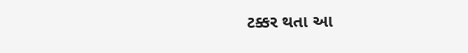ટક્કર થતા આ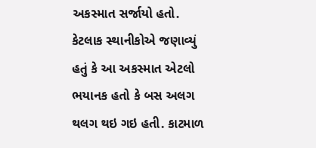અકસ્માત સર્જાયો હતો. કેટલાક સ્થાનીકોએ જણાવ્યું હતું કે આ અકસ્માત એટલો ભયાનક હતો કે બસ અલગ થલગ થઇ ગઇ હતી. કાટમાળ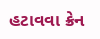હટાવવા ક્રેન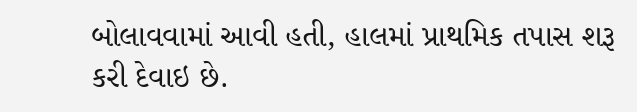બોલાવવામાં આવી હતી, હાલમાં પ્રાથમિક તપાસ શરૂ કરી દેવાઇ છે.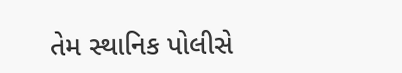તેમ સ્થાનિક પોલીસે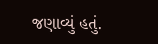જણાવ્યું હતું.